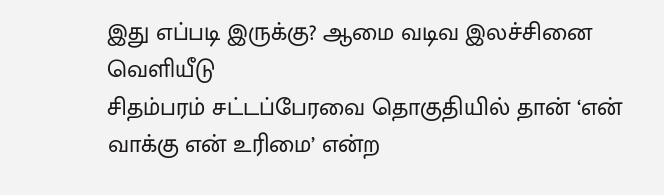இது எப்படி இருக்கு? ஆமை வடிவ இலச்சினை வெளியீடு
சிதம்பரம் சட்டப்பேரவை தொகுதியில் தான் ‘என் வாக்கு என் உரிமை’ என்ற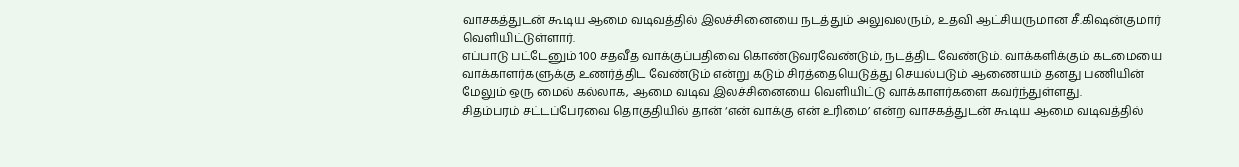வாசகத்துடன் கூடிய ஆமை வடிவத்தில் இலச்சினையை நடத்தும் அலுவலரும், உதவி ஆட்சியருமான சீ.கிஷன்குமார் வெளியிட்டுள்ளார்.
எப்பாடு பட்டேனும் 100 சதவீத வாக்குப்பதிவை கொண்டுவரவேண்டும், நடத்திட வேண்டும். வாக்களிக்கும் கடமையை வாக்காளர்களுக்கு உணர்த்திட வேண்டும் என்று கடும் சிரத்தையெடுத்து செயல்படும் ஆணையம் தனது பணியின் மேலும் ஒரு மைல் கல்லாக, ஆமை வடிவ இலச்சினையை வெளியிட்டு வாக்காளர்களை கவர்ந்துள்ளது.
சிதம்பரம் சட்டப்பேரவை தொகுதியில் தான் ‘என் வாக்கு என் உரிமை’ என்ற வாசகத்துடன் கூடிய ஆமை வடிவத்தில்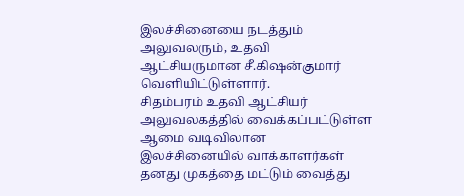இலச்சினையை நடத்தும் அலுவலரும், உதவி ஆட்சியருமான சீ.கிஷன்குமார் வெளியிட்டுள்ளார்.
சிதம்பரம் உதவி ஆட்சியர் அலுவலகத்தில் வைக்கப்பட்டுள்ள ஆமை வடிவிலான இலச்சினையில் வாக்காளர்கள் தனது முகத்தை மட்டும் வைத்து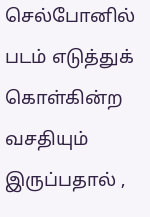செல்போனில் படம் எடுத்துக் கொள்கின்ற வசதியும் இருப்பதால் ,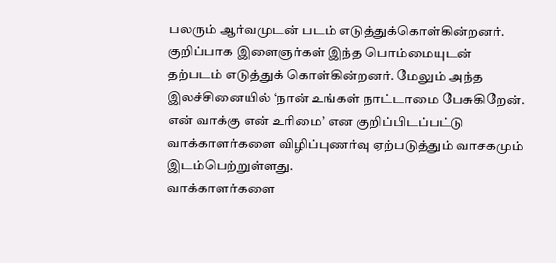பலரும் ஆர்வமுடன் படம் எடுத்துக்கொள்கின்றனர். குறிப்பாக இளைஞர்கள் இந்த பொம்மையுடன் தற்படம் எடுத்துக் கொள்கின்றனர். மேலும் அந்த இலச்சினையில் ‘நான் உங்கள் நாட்டாமை பேசுகிறேன். என் வாக்கு என் உரிமை’ என குறிப்பிடப்பட்டு வாக்காளர்களை விழிப்புணர்வு ஏற்படுத்தும் வாசகமும் இடம்பெற்றுள்ளது.
வாக்காளர்களை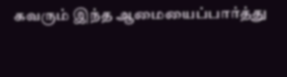கவரும் இந்த ஆமையைப்பார்த்து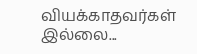வியக்காதவர்கள் இல்லை...